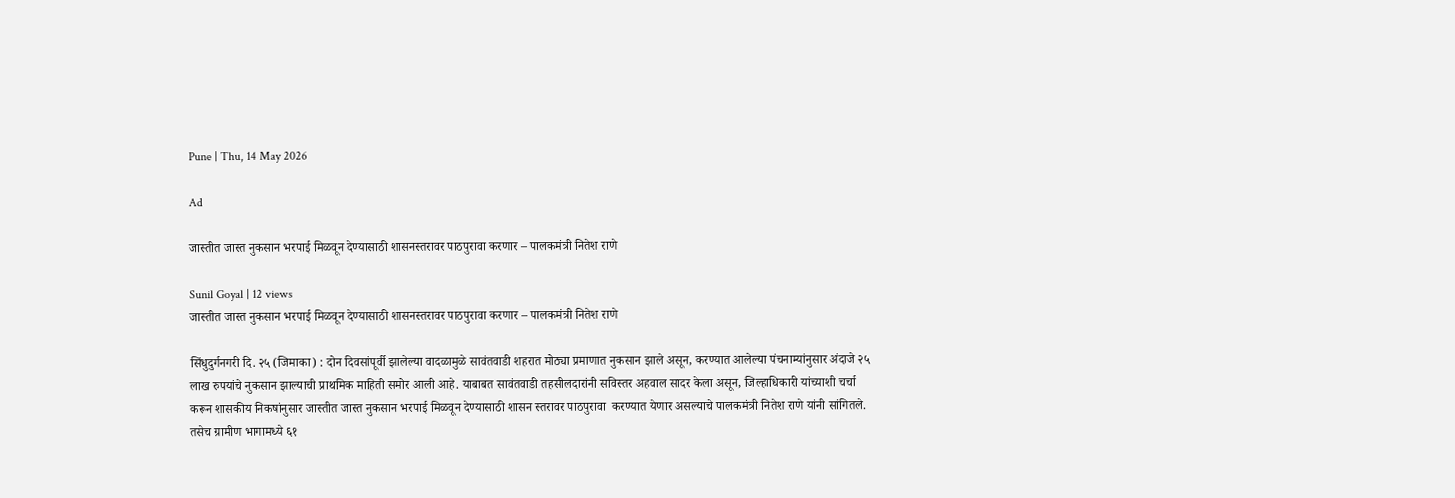Pune | Thu, 14 May 2026

Ad

जास्तीत जास्त नुकसान भरपाई मिळवून देण्यासाठी शासनस्तरावर पाठपुरावा करणार – पालकमंत्री नितेश राणे

Sunil Goyal | 12 views
जास्तीत जास्त नुकसान भरपाई मिळवून देण्यासाठी शासनस्तरावर पाठपुरावा करणार – पालकमंत्री नितेश राणे

सिंधुदुर्गनगरी दि. २५ (जिमाका) : दोन दिवसांपूर्वी झालेल्या वादळामुळे सावंतवाडी शहरात मोठ्या प्रमाणात नुकसान झाले असून, करण्यात आलेल्या पंचनाम्यांनुसार अंदाजे २५ लाख रुपयांचे नुकसान झाल्याची प्राथमिक माहिती समोर आली आहे. याबाबत सावंतवाडी तहसीलदारांनी सविस्तर अहवाल सादर केला असून, जिल्हाधिकारी यांच्याशी चर्चा करून शासकीय निकषांनुसार जास्तीत जास्त नुकसान भरपाई मिळवून देण्यासाठी शासन स्तरावर पाठपुरावा  करण्यात येणार असल्याचे पालकमंत्री नितेश राणे यांनी सांगितले. तसेच ग्रामीण भागामध्ये ६१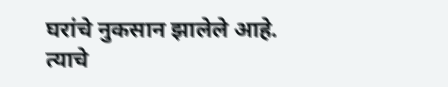घरांचे नुकसान झालेले आहे. त्याचे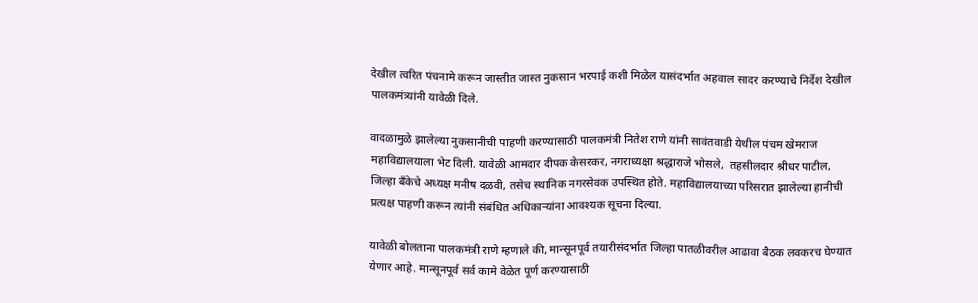देखील त्वरित पंचनामे करून जास्तीत जास्त नुकसान भरपाई कशी मिळेल यासंदर्भात अहवाल सादर करण्याचे निर्देश देखील पालकमंत्र्यांनी यावेळी दिले.

वादळामुळे झालेल्या नुकसानीची पाहणी करण्यासाठी पालकमंत्री नितेश राणे यांनी सावंतवाडी येथील पंचम खेमराज महाविद्यालयाला भेट दिली. यावेळी आमदार दीपक केसरकर, नगराध्यक्षा श्रद्धाराजे भोसले,  तहसीलदार श्रीधर पाटील, जिल्हा बँकेचे अध्यक्ष मनीष दळवी, तसेच स्थानिक नगरसेवक उपस्थित होते. महाविद्यालयाच्या परिसरात झालेल्या हानीची प्रत्यक्ष पाहणी करून त्यांनी संबंधित अधिकाऱ्यांना आवश्यक सूचना दिल्या.

यावेळी बोलताना पालकमंत्री राणे म्हणाले की, मान्सूनपूर्व तयारीसंदर्भात जिल्हा पातळीवरील आढावा बैठक लवकरच घेण्यात येणार आहे. मान्सूनपूर्व सर्व कामे वेळेत पूर्ण करण्यासाठी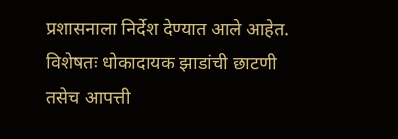प्रशासनाला निर्देश देण्यात आले आहेत. विशेषतः धोकादायक झाडांची छाटणी तसेच आपत्ती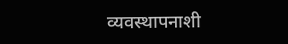व्यवस्थापनाशी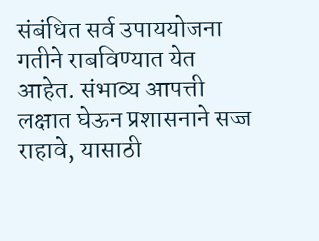संबंधित सर्व उपाययोजना गतीने राबविण्यात येत आहेत. संभाव्य आपत्ती लक्षात घेऊन प्रशासनाने सज्ज राहावे, यासाठी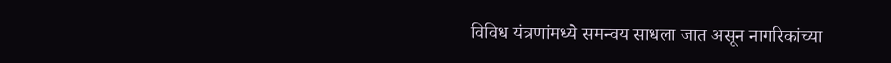विविध यंत्रणांमध्ये समन्वय साधला जात असून नागरिकांच्या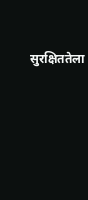सुरक्षिततेला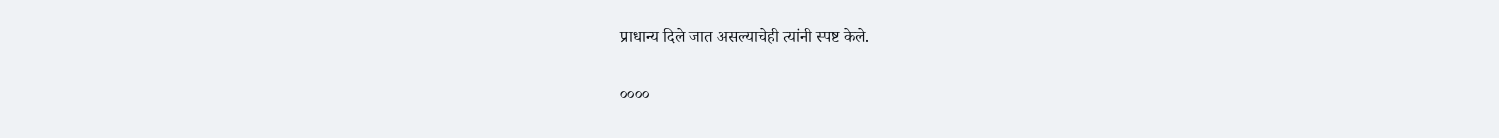प्राधान्य दिले जात असल्याचेही त्यांनी स्पष्ट केले.

००००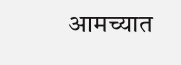आमच्यात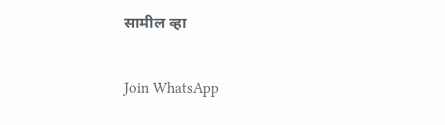सामील व्हा

Join WhatsApp